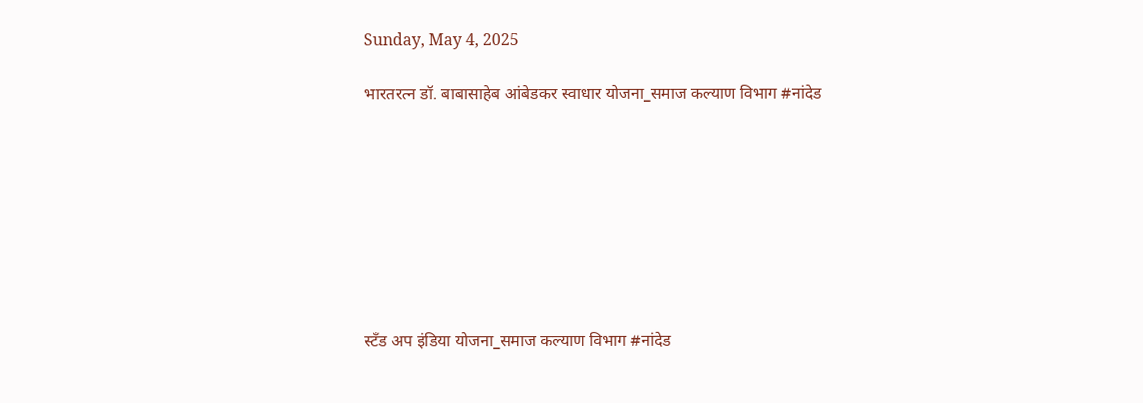Sunday, May 4, 2025

भारतरत्न डॉ. बाबासाहेब आंबेडकर स्वाधार योजना_समाज कल्याण विभाग #नांदेड








स्टँड अप इंडिया योजना_समाज कल्याण विभाग #नांदेड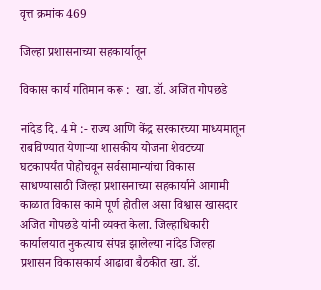वृत्त क्रमांक 469

जिल्हा प्रशासनाच्या सहकार्यातून

विकास कार्य गतिमान करू :  खा. डॉ. अजित गोपछडे

नांदेड दि. 4 मे :- राज्य आणि केंद्र सरकारच्या माध्यमातून राबविण्यात येणाऱ्या शासकीय योजना शेवटच्या घटकापर्यंत पोहोचवून सर्वसामान्यांचा विकास साधण्यासाठी जिल्हा प्रशासनाच्या सहकार्याने आगामी काळात विकास कामे पूर्ण होतील असा विश्वास खासदार अजित गोपछडे यांनी व्यक्त केला. जिल्हाधिकारी कार्यालयात नुकत्याच संपन्न झालेल्या नांदेड जिल्हा प्रशासन विकासकार्य आढावा बैठकीत खा. डॉ.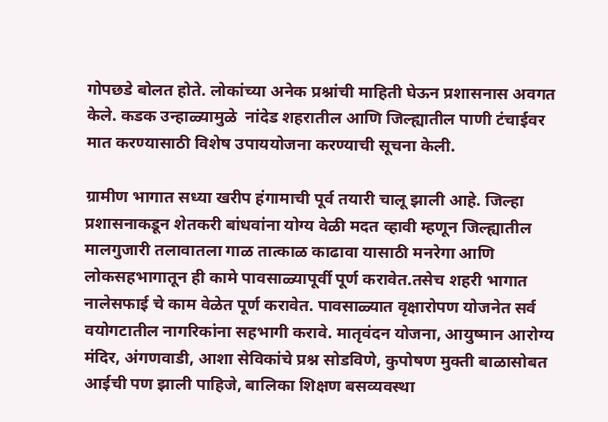गोपछडे बोलत होते. लोकांच्या अनेक प्रश्नांची माहिती घेऊन प्रशासनास अवगत केले. कडक उन्हाळ्यामुळे  नांदेड शहरातील आणि जिल्ह्यातील पाणी टंचाईवर मात करण्यासाठी विशेष उपाययोजना करण्याची सूचना केली.

ग्रामीण भागात सध्या खरीप हंगामाची पूर्व तयारी चालू झाली आहे. जिल्हा प्रशासनाकडून शेतकरी बांधवांना योग्य वेळी मदत व्हावी म्हणून जिल्ह्यातील मालगुजारी तलावातला गाळ तात्काळ काढावा यासाठी मनरेगा आणि लोकसहभागातून ही कामे पावसाळ्यापूर्वी पूर्ण करावेत.तसेच शहरी भागात नालेसफाई चे काम वेळेत पूर्ण करावेत. पावसाळ्यात वृक्षारोपण योजनेत सर्व वयोगटातील नागरिकांना सहभागी करावे. मातृवंदन योजना, आयुष्मान आरोग्य मंदिर, अंगणवाडी, आशा सेविकांचे प्रश्न सोडविणे, कुपोषण मुक्ती बाळासोबत आईची पण झाली पाहिजे, बालिका शिक्षण बसव्यवस्था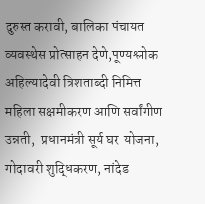दुरुस्त करावी, बालिका पंचायत व्यवस्थेस प्रोत्साहन देणे,पूण्यश्लोक अहिल्यादेवी त्रिशताब्दी निमित्त महिला सक्षमीकरण आणि सर्वांगीण उन्नती,  प्रधानमंत्री सूर्य घर  योजना, गोदावरी शुद्धिकरण, नांदेड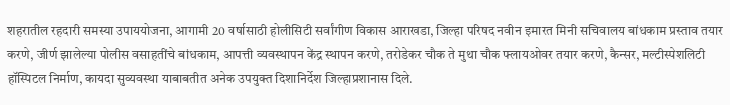शहरातील रहदारी समस्या उपाययोजना, आगामी 20 वर्षासाठी होलीसिटी सर्वांगीण विकास आराखडा, जिल्हा परिषद नवीन इमारत मिनी सचिवालय बांधकाम प्रस्ताव तयार करणे, जीर्ण झालेल्या पोलीस वसाहतींचे बांधकाम, आपत्ती व्यवस्थापन केंद्र स्थापन करणे, तरोडेकर चौक ते मुथा चौक फ्लायओवर तयार करणे, कैन्सर, मल्टीस्पेशलिटी हॉस्पिटल निर्माण, कायदा सुव्यवस्था याबाबतीत अनेक उपयुक्त दिशानिर्देश जिल्हाप्रशानास दिले.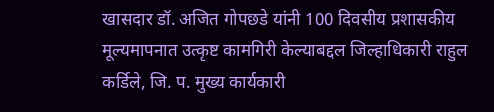खासदार डॉ. अजित गोपछडे यांनी 100 दिवसीय प्रशासकीय मूल्यमापनात उत्कृष्ट कामगिरी केल्याबद्दल जिल्हाधिकारी राहुल कर्डिले, जि. प. मुख्य कार्यकारी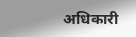अधिकारी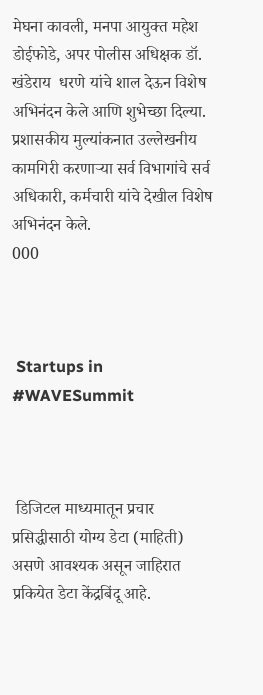मेघना कावली, मनपा आयुक्त महेश डोईफोडे, अपर पोलीस अधिक्षक डॉ. खंडेराय  धरणे यांचे शाल देऊन विशेष अभिनंदन केले आणि शुभेच्छा दिल्या. प्रशासकीय मुल्यांकनात उल्लेखनीय कामगिरी करणाऱ्या सर्व विभागांचे सर्व अधिकारी, कर्मचारी यांचे देखील विशेष अभिनंदन केले.
000



 Startups in #WAVESummit



 डिजिटल माध्यमातून प्रचार प्रसिद्धीसाठी योग्य डेटा (माहिती) असणे आवश्यक असून जाहिरात प्रकियेत डेटा केंद्रबिंदू आहे.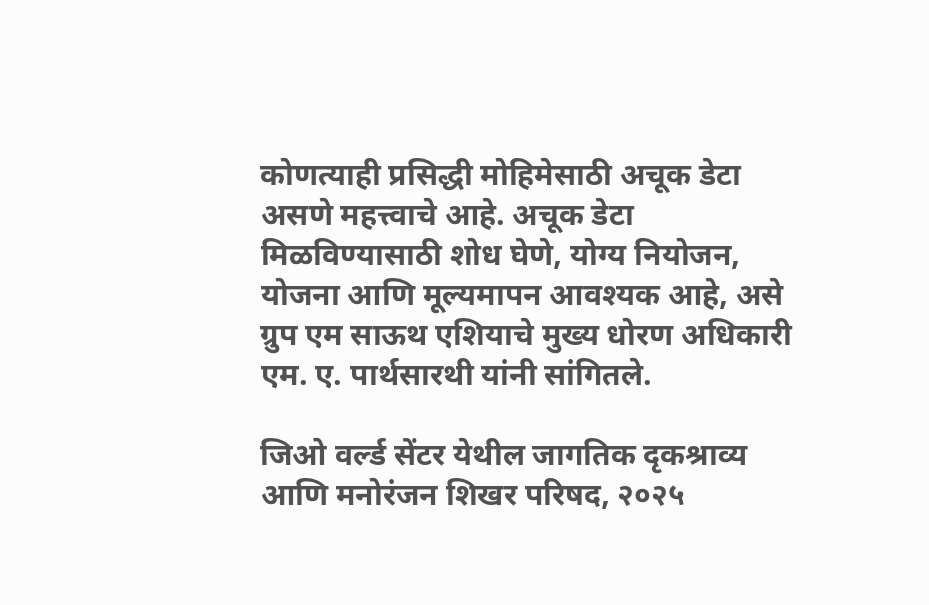कोणत्याही प्रसिद्धी मोहिमेसाठी अचूक डेटा असणे महत्त्वाचे आहे. अचूक डेटा मिळविण्यासाठी शोध घेणे, योग्य नियोजन, योजना आणि मूल्यमापन आवश्यक आहे, असे ग्रुप एम साऊथ एशियाचे मुख्य धोरण अधिकारी एम. ए. पार्थसारथी यांनी सांगितले.

जिओ वर्ल्ड सेंटर येथील जागतिक दृकश्राव्य आणि मनोरंजन शिखर परिषद, २०२५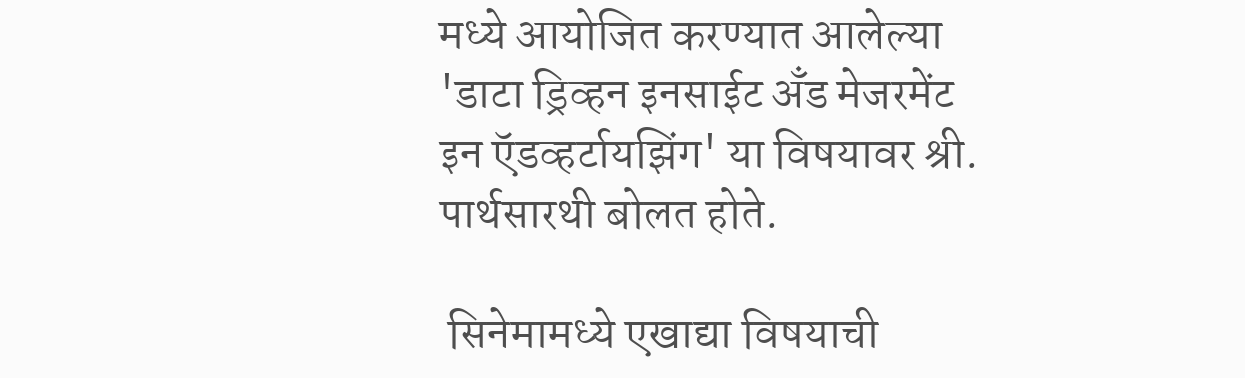मध्ये आयोजित करण्यात आलेल्या 'डाटा ड्रिव्हन इनसाईट अँड मेजरमेंट इन ऍडव्हर्टायझिंग' या विषयावर श्री. पार्थसारथी बोलत होते.

 सिनेमामध्ये एखाद्या विषयाची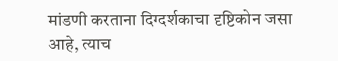मांडणी करताना दिग्दर्शकाचा दृष्टिकोन जसा आहे, त्याच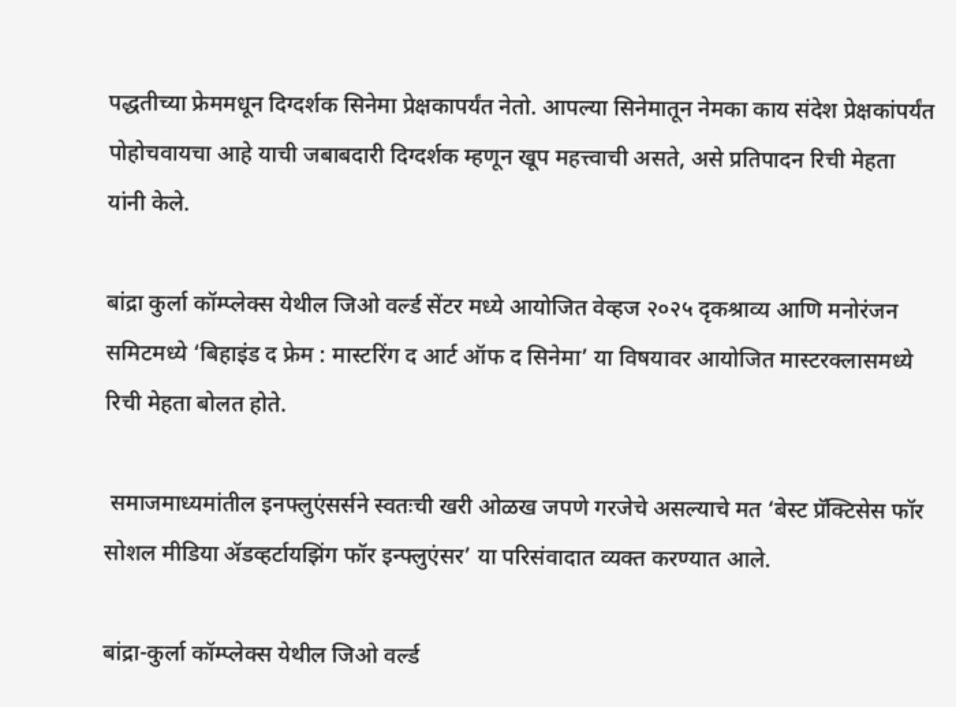पद्धतीच्या फ्रेममधून दिग्दर्शक सिनेमा प्रेक्षकापर्यंत नेतो. आपल्या सिनेमातून नेमका काय संदेश प्रेक्षकांपर्यंत पोहोचवायचा आहे याची जबाबदारी दिग्दर्शक म्हणून खूप महत्त्वाची असते, असे प्रतिपादन रिची मेहता यांनी केले.

बांद्रा कुर्ला कॉम्प्लेक्स येथील जिओ वर्ल्ड सेंटर मध्ये आयोजित वेव्हज २०२५ दृकश्राव्य आणि मनोरंजन समिटमध्ये ‘बिहाइंड द फ्रेम : मास्टरिंग द आर्ट ऑफ द सिनेमा’ या विषयावर आयोजित मास्टरक्लासमध्ये रिची मेहता बोलत होते.

 समाजमाध्यमांतील इनफ्लुएंसर्सने स्वतःची खरी ओळख जपणे गरजेचे असल्याचे मत ‘बेस्ट प्रॅक्टिसेस फॉर सोशल मीडिया ॲडव्हर्टायझिंग फॉर इन्फ्लुएंसर’ या परिसंवादात व्यक्त करण्यात आले.

बांद्रा-कुर्ला कॉम्प्लेक्स येथील जिओ वर्ल्ड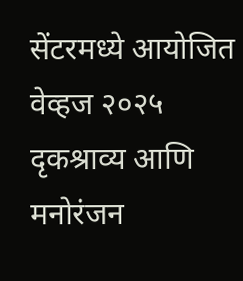सेंटरमध्ये आयोजित वेव्हज २०२५ दृकश्राव्य आणि मनोरंजन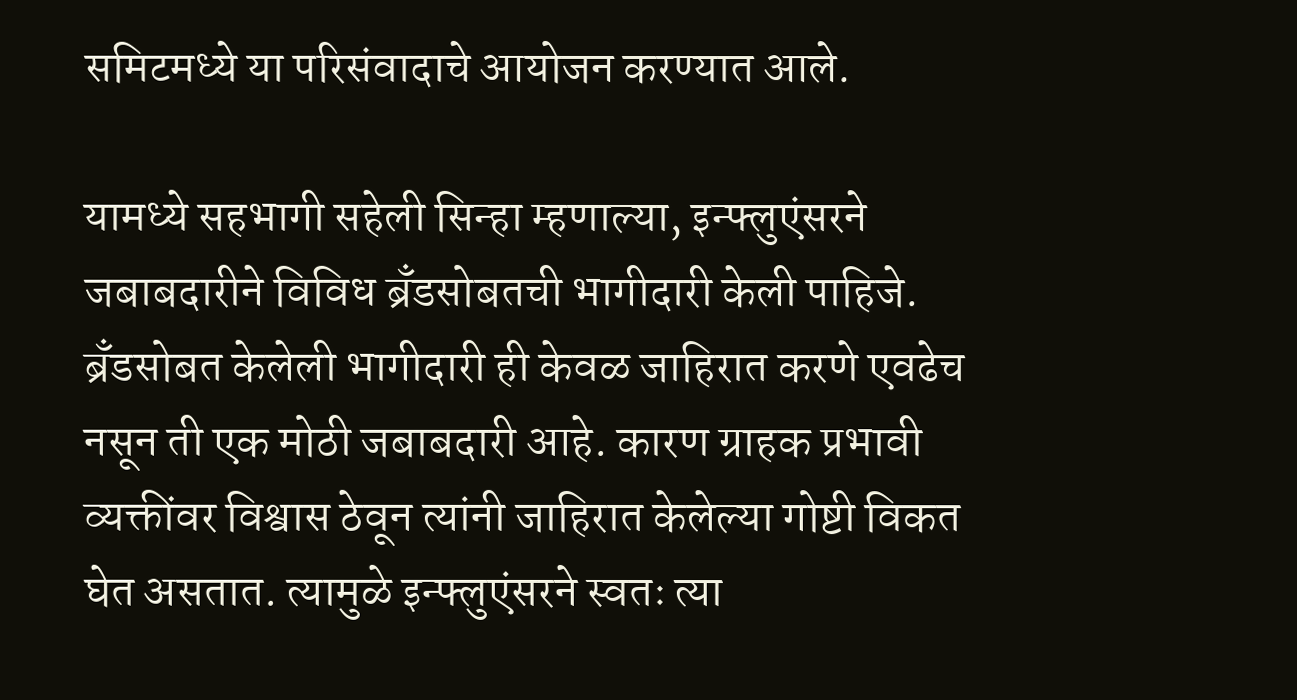समिटमध्ये या परिसंवादाचे आयोजन करण्यात आले.

यामध्ये सहभागी सहेली सिन्हा म्हणाल्या, इन्फ्लुएंसरने जबाबदारीने विविध ब्रँडसोबतची भागीदारी केली पाहिजे. ब्रँडसोबत केलेली भागीदारी ही केवळ जाहिरात करणे एवढेच नसून ती एक मोठी जबाबदारी आहे. कारण ग्राहक प्रभावी व्यक्तींवर विश्वास ठेवून त्यांनी जाहिरात केलेल्या गोष्टी विकत घेत असतात. त्यामुळे इन्फ्लुएंसरने स्वतः त्या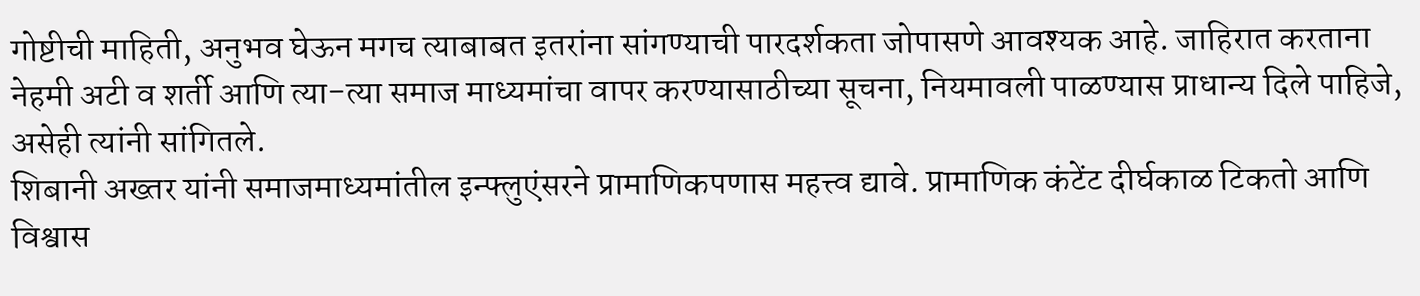गोष्टीची माहिती, अनुभव घेऊन मगच त्याबाबत इतरांना सांगण्याची पारदर्शकता जोपासणे आवश्यक आहे. जाहिरात करताना नेहमी अटी व शर्ती आणि त्या-त्या समाज माध्यमांचा वापर करण्यासाठीच्या सूचना, नियमावली पाळण्यास प्राधान्य दिले पाहिजे, असेही त्यांनी सांगितले.
शिबानी अख्तर यांनी समाजमाध्यमांतील इन्फ्लुएंसरने प्रामाणिकपणास महत्त्व द्यावे. प्रामाणिक कंटेंट दीर्घकाळ टिकतो आणि विश्वास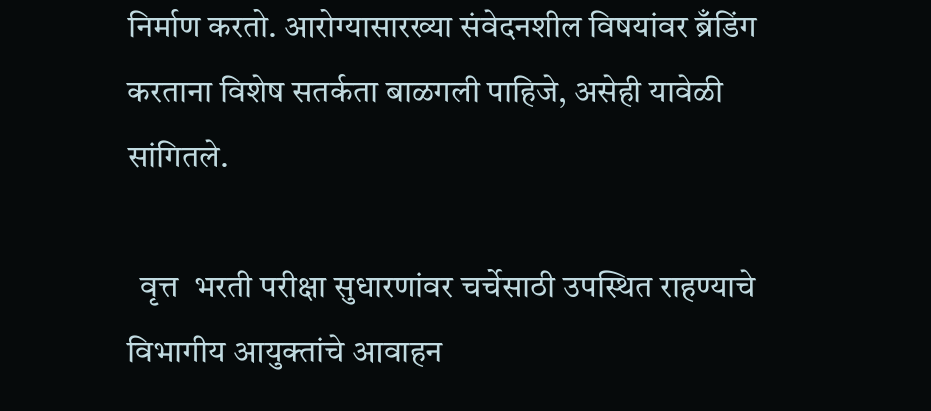निर्माण करतो. आरोग्यासारख्या संवेदनशील विषयांवर ब्रँडिंग करताना विशेष सतर्कता बाळगली पाहिजे, असेही यावेळी सांगितले.

  वृत्त  भरती परीक्षा सुधारणांवर चर्चेसाठी उपस्थित राहण्याचे विभागीय आयुक्तांचे आवाहन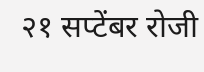२१ सप्टेंबर रोजी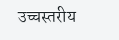उच्चस्तरीय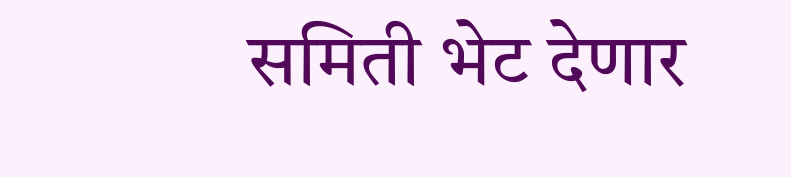समिती भेट देणार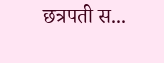छत्रपती स...